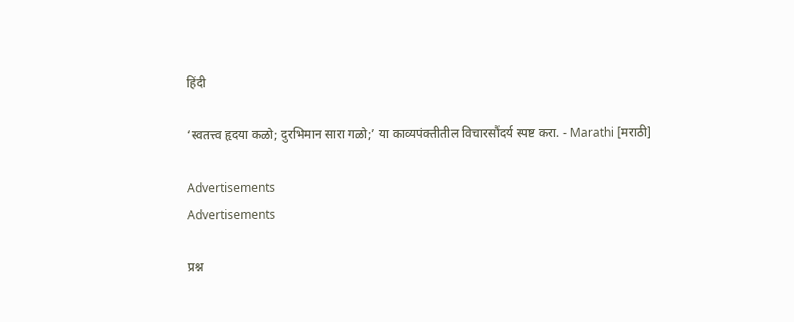हिंदी

‘स्वतत्त्व हृदया कळो; दुरभिमान सारा गळो;’ या काव्यपंक्तीतील विचारसौंदर्य स्पष्ट करा. - Marathi [मराठी]

Advertisements
Advertisements

प्रश्न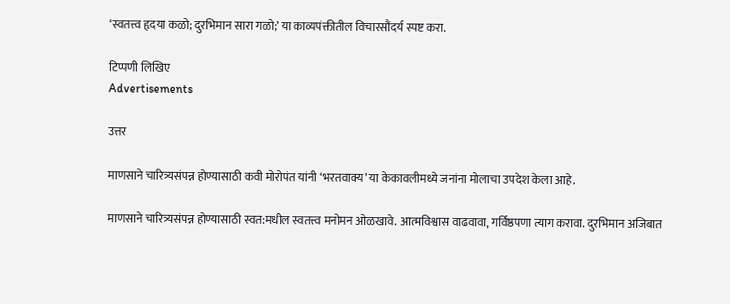‘स्वतत्त्व हृदया कळो; दुरभिमान सारा गळो;’ या काव्यपंक्तीतील विचारसौंदर्य स्पष्ट करा.

टिप्पणी लिखिए
Advertisements

उत्तर

माणसाने चारित्र्यसंपन्न होण्यासाठी कवी मोरोपंत यांनी ‘भरतवाक्य’ या केकावलीमध्ये जनांना मोलाचा उपदेश केला आहे.

माणसाने चारित्र्यसंपन्न होण्यासाठी स्वत:मधील स्वतत्त्व मनोमन ओळखावे. आत्मविश्वास वाढवावा, गर्विष्ठपणा त्याग करावा. दुरभिमान अजिबात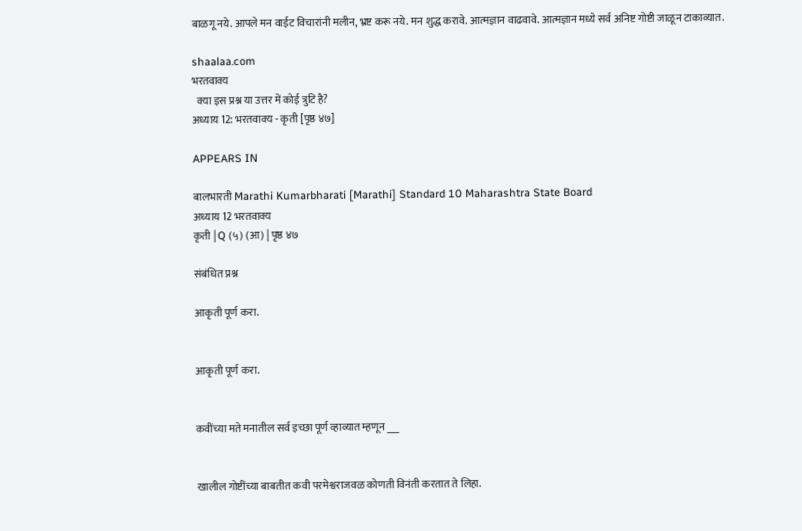बाळगू नये. आपले मन वाईट विचारांनी मलीन, भ्रष्ट करू नये. मन शुद्ध करावे. आत्मज्ञान वाढवावे. आत्मज्ञान मध्ये सर्व अनिष्ट गोष्टी जाळून टाकाव्यात.

shaalaa.com
भरतवाक्य
  क्या इस प्रश्न या उत्तर में कोई त्रुटि है?
अध्याय 12: भरतवाक्य - कृती [पृष्ठ ४७]

APPEARS IN

बालभारती Marathi Kumarbharati [Marathi] Standard 10 Maharashtra State Board
अध्याय 12 भरतवाक्य
कृती | Q (५) (आ) | पृष्ठ ४७

संबंधित प्रश्न

आकृती पूर्ण करा.


आकृती पूर्ण करा.


कवींच्या मते मनातील सर्व इच्छा पूर्ण व्हाव्यात म्हणून ___


खालील गोष्टींच्या बाबतीत कवी परमेश्वराजवळ कोणती विनंती करतात ते लिहा.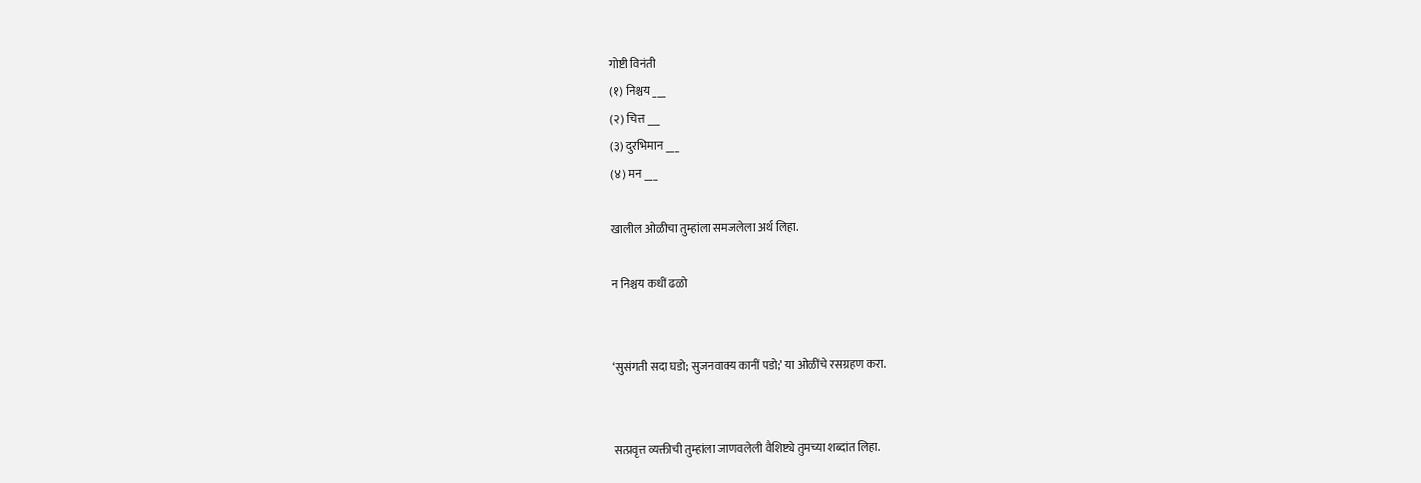गोष्टी विनंती
(१) निश्चय ___
(२) चित्त ___
(३) दुरभिमान ___
(४) मन ___

खालील ओळीचा तुम्हांला समजलेला अर्थ लिहा.

न निश्चय कधीं ढळो


‘सुसंगती सदा घडो; सुजनवाक्य कानीं पडो;’ या ओळींचे रसग्रहण करा.


सत्प्रवृत्त व्यक्तीची तुम्हांला जाणवलेली वैशिष्ट्ये तुमच्या शब्दांत लिहा.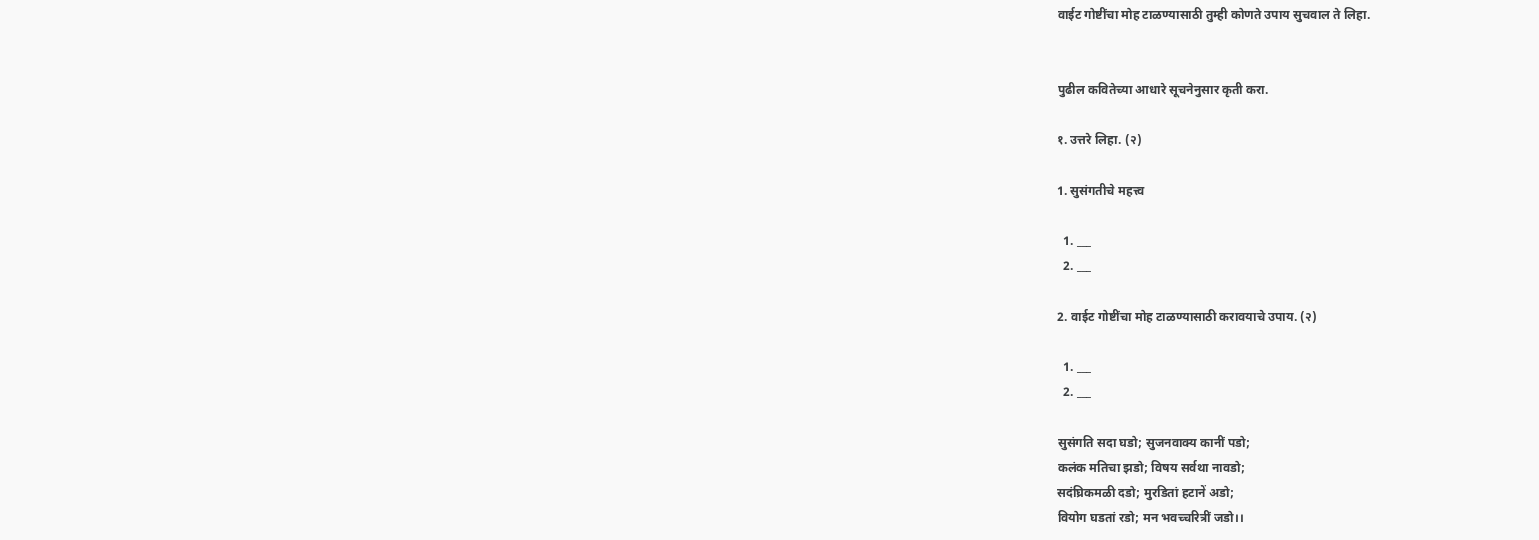वाईट गोष्टींचा मोह टाळण्यासाठी तुम्ही कोणते उपाय सुचवाल ते लिहा.


पुढील कवितेच्या आधारे सूचनेनुसार कृती करा.

१. उत्तरे लिहा. (२)

1. सुसंगतीचे महत्त्व

  1. ___
  2. ___

2. वाईट गोष्टींचा मोह टाळण्यासाठी करावयाचे उपाय. (२)

  1. ___
  2. ___

सुसंगति सदा घडो; सुजनवाक्य कानीं पडो;
कलंक मतिचा झडो; विषय सर्वथा नावडो;
सदंघ्रिकमळी दडो; मुरडितां हटानें अडो;
वियोग घडतां रडो; मन भवच्चरित्रीं जडो।।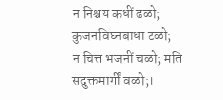न निश्चय कधीं ढळो; कुजनविघ्नबाधा टळो;
न चित्त भजनीं चळो; मति सदुक्तमार्गीं वळो;।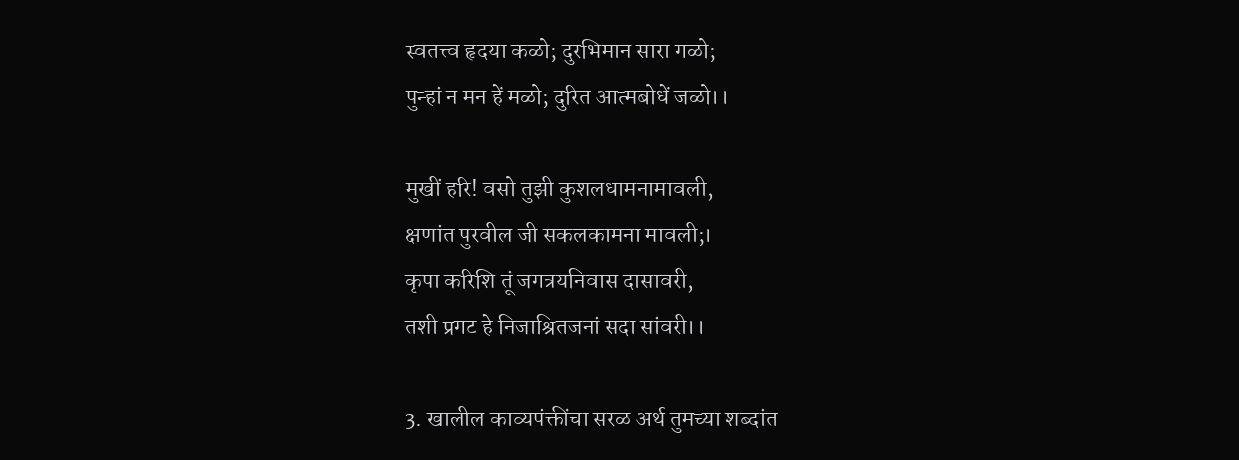स्वतत्त्व हृदया कळो; दुरभिमान सारा गळो;
पुन्हां न मन हें मळो; दुरित आत्मबोधें जळो।।

मुखीं हरि! वसो तुझी कुशलधामनामावली,
क्षणांत पुरवील जी सकलकामना मावली;।
कृपा करिशि तूं जगत्रयनिवास दासावरी,
तशी प्रगट हे निजाश्रितजनां सदा सांवरी।।

3. खालील काव्यपंक्तींचा सरळ अर्थ तुमच्या शब्दांत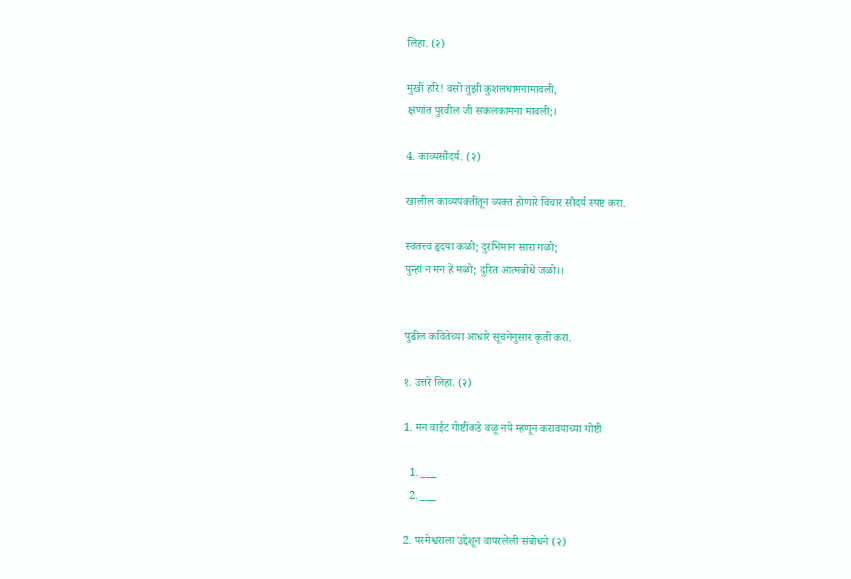लिहा. (२)

मुखीं हरि! वसो तुझी कुशलधामनामावली,
क्षणांत पुरवील जी सकलकामना मावली;।

4. काव्यसौंदर्य. (२)

खालील काव्यपंक्तींतून व्यक्त होणारे विचार सौंदर्य स्पष्ट करा.

स्वतत्त्व हृदया कळो; दुरभिमान सारा गळो;
पुन्हां न मन हें मळो; दुरित आत्मबोधें जळो।।


पुढील कवितेच्या आधारे सूचनेनुसार कृती करा.

१. उत्तरे लिहा. (२)

1. मन वाईट गोष्टींकडे वळू नये म्हणून करावयाच्या गोष्टी

  1. ___
  2. ___

2. परमेश्वराला उद्देशून वापरलेली संबोधने (२)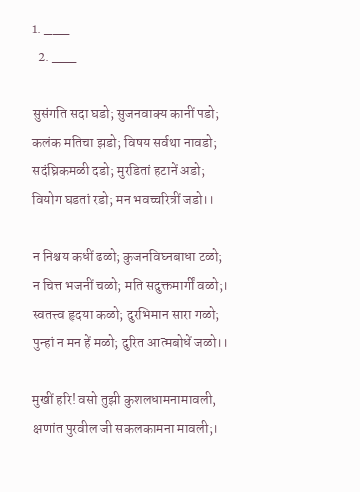1. ___
  2. ___

सुसंगति सदा घडो; सुजनवाक्य कानीं पडो;
कलंक मतिचा झडो; विषय सर्वथा नावडो;
सदंघ्रिकमळी दडो; मुरडितां हटानें अडो;
वियोग घडतां रडो; मन भवच्चरित्रीं जडो।।

न निश्चय कधीं ढळो; कुजनविघ्नबाधा टळो;
न चित्त भजनीं चळो; मति सदुक्तमार्गीं वळो;।
स्वतत्त्व हृदया कळो; दुरभिमान सारा गळो;
पुन्हां न मन हें मळो; दुरित आत्मबोधें जळो।।

मुखीं हरि! वसो तुझी कुशलधामनामावली,
क्षणांत पुरवील जी सकलकामना मावली;।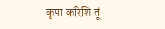कृपा करिशि तूं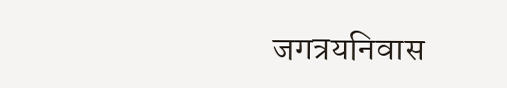जगत्रयनिवास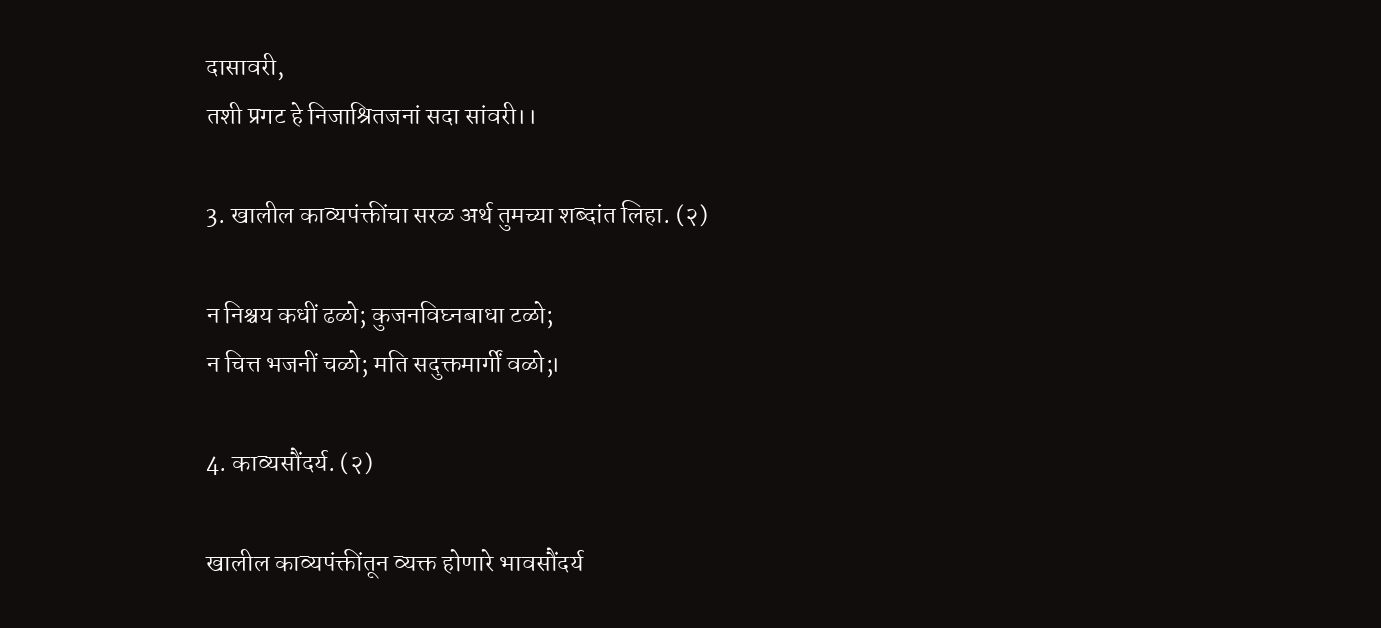दासावरी,
तशी प्रगट हे निजाश्रितजनां सदा सांवरी।।

3. खालील काव्यपंक्तींचा सरळ अर्थ तुमच्या शब्दांत लिहा. (२)

न निश्चय कधीं ढळो; कुजनविघ्नबाधा टळो;
न चित्त भजनीं चळो; मति सदुक्तमार्गीं वळो;।

4. काव्यसौंदर्य. (२)

खालील काव्यपंक्तींतून व्यक्त होणारे भावसौंदर्य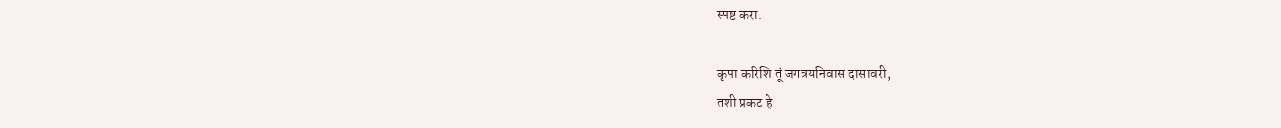स्पष्ट करा.

कृपा करिशि तूं जगत्रयनिवास दासावरी,
तशी प्रकट हे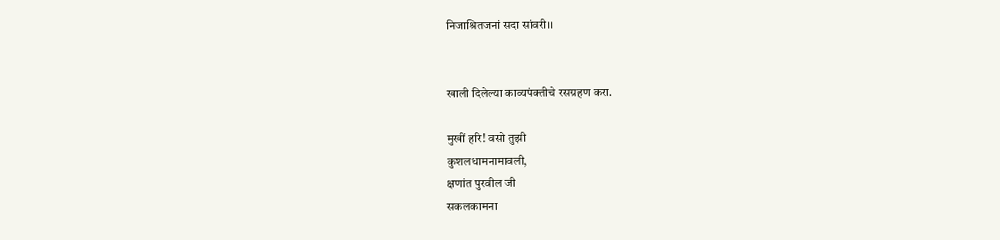निजाश्रितजनां सदा सांवरी।।


खाली दिलेल्या काव्यपंक्तीचे रसग्रहण करा.

मुखीं हरि! वसो तुझी
कुशलधामनामावली,
क्षणांत पुरवील जी
सकलकामना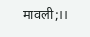मावली;।।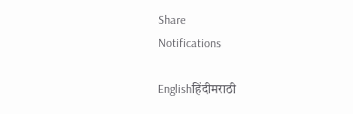Share
Notifications

Englishहिंदीमराठी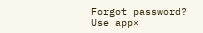Forgot password?
Use app×